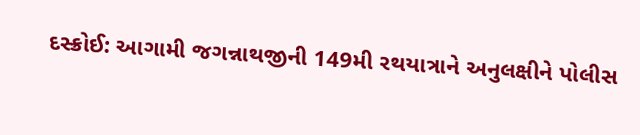દસ્ક્રોઈ: આગામી જગન્નાથજીની 149મી રથયાત્રાને અનુલક્ષીને પોલીસ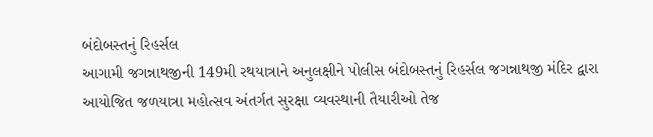બંદોબસ્તનું રિહર્સલ
આગામી જગન્નાથજીની 149મી રથયાત્રાને અનુલક્ષીને પોલીસ બંદોબસ્તનું રિહર્સલ જગન્નાથજી મંદિર દ્વારા આયોજિત જળયાત્રા મહોત્સવ અંતર્ગત સુરક્ષા વ્યવસ્થાની તૈયારીઓ તેજ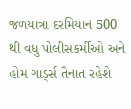જળયાત્રા દરમિયાન 500 થી વધુ પોલીસકર્મીઓ અને હોમ ગાર્ડ્સ તૈનાત રહેશે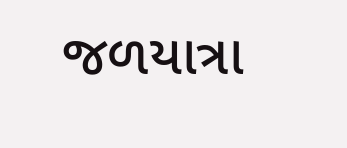જળયાત્રા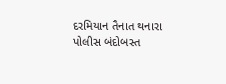દરમિયાન તૈનાત થનારા પોલીસ બંદોબસ્ત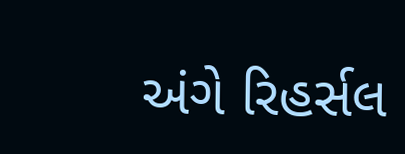અંગે રિહર્સલ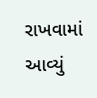રાખવામાં આવ્યું